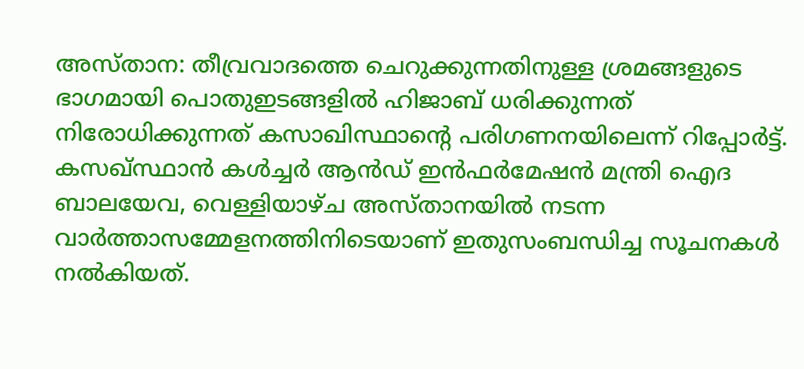അസ്താന: തീവ്രവാദത്തെ ചെറുക്കുന്നതിനുള്ള ശ്രമങ്ങളുടെ ഭാഗമായി പൊതുഇടങ്ങളിൽ ഹിജാബ് ധരിക്കുന്നത് നിരോധിക്കുന്നത് കസാഖിസ്ഥാന്റെ പരിഗണനയിലെന്ന് റിപ്പോർട്ട്. കസഖ്സ്ഥാൻ കൾച്ചർ ആൻഡ് ഇൻഫർമേഷൻ മന്ത്രി ഐദ ബാലയേവ, വെള്ളിയാഴ്ച അസ്താനയിൽ നടന്ന വാർത്താസമ്മേളനത്തിനിടെയാണ് ഇതുസംബന്ധിച്ച സൂചനകൾ നൽകിയത്.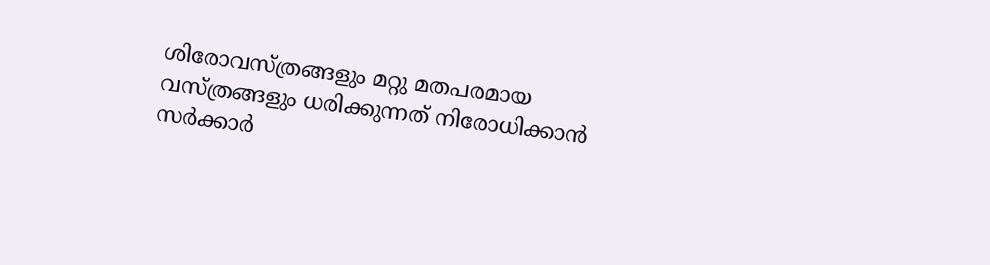ശിരോവസ്ത്രങ്ങളും മറ്റു മതപരമായ വസ്ത്രങ്ങളും ധരിക്കുന്നത് നിരോധിക്കാൻ സർക്കാർ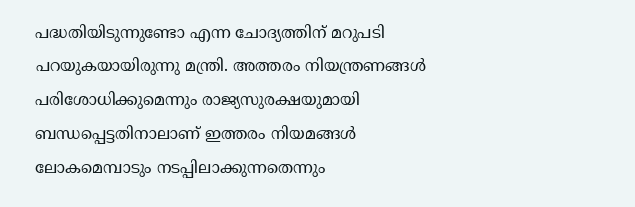പദ്ധതിയിടുന്നുണ്ടോ എന്ന ചോദ്യത്തിന് മറുപടി പറയുകയായിരുന്നു മന്ത്രി. അത്തരം നിയന്ത്രണങ്ങൾ പരിശോധിക്കുമെന്നും രാജ്യസുരക്ഷയുമായി ബന്ധപ്പെട്ടതിനാലാണ് ഇത്തരം നിയമങ്ങൾ ലോകമെമ്പാടും നടപ്പിലാക്കുന്നതെന്നും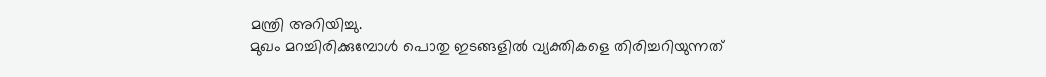മന്ത്രി അറിയിച്ചു.
മുഖം മറച്ചിരിക്കുമ്പോൾ പൊതു ഇടങ്ങളിൽ വ്യക്തികളെ തിരിച്ചറിയുന്നത്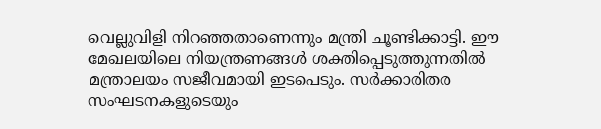വെല്ലുവിളി നിറഞ്ഞതാണെന്നും മന്ത്രി ചൂണ്ടിക്കാട്ടി. ഈ മേഖലയിലെ നിയന്ത്രണങ്ങൾ ശക്തിപ്പെടുത്തുന്നതിൽ മന്ത്രാലയം സജീവമായി ഇടപെടും. സർക്കാരിതര സംഘടനകളുടെയും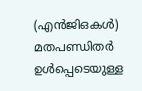(എൻജിഒകൾ) മതപണ്ഡിതർ ഉൾപ്പെടെയുള്ള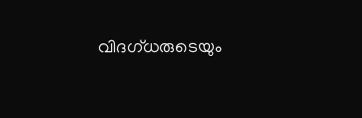വിദഗ്ധരുടെയും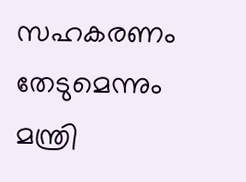സഹകരണം തേടുമെന്നും മന്ത്രി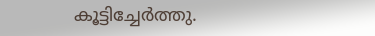കൂട്ടിച്ചേർത്തു.